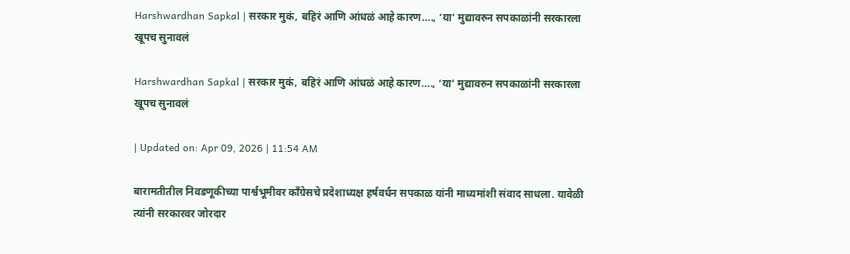Harshwardhan Sapkal | सरकार मुकं, बहिरं आणि आंधळं आहे कारण…., ‘या’ मुद्यावरुन सपकाळांनी सरकारला खूपच सुनावलं

Harshwardhan Sapkal | सरकार मुकं, बहिरं आणि आंधळं आहे कारण…., ‘या’ मुद्यावरुन सपकाळांनी सरकारला खूपच सुनावलं

| Updated on: Apr 09, 2026 | 11:54 AM

बारामतीतील निवडणूकीच्या पार्श्वभूमीवर काँग्रेसचे प्रदेशाध्यक्ष हर्षवर्धन सपकाळ यांनी माध्यमांशी संवाद साधला. यावेळी त्यांनी सरकारवर जोरदार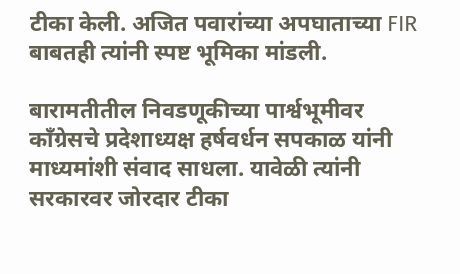टीका केली. अजित पवारांच्या अपघाताच्या FIR बाबतही त्यांनी स्पष्ट भूमिका मांडली.

बारामतीतील निवडणूकीच्या पार्श्वभूमीवर काँग्रेसचे प्रदेशाध्यक्ष हर्षवर्धन सपकाळ यांनी माध्यमांशी संवाद साधला. यावेळी त्यांनी सरकारवर जोरदार टीका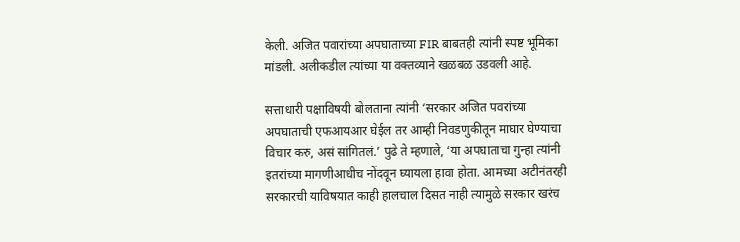केली. अजित पवारांच्या अपघाताच्या FIR बाबतही त्यांनी स्पष्ट भूमिका मांडली. अलीकडील त्यांच्या या वक्तव्याने खळबळ उडवली आहे.

सत्ताधारी पक्षाविषयी बोलताना त्यांनी ‘सरकार अजित पवरांच्या अपघाताची एफआयआर घेईल तर आम्ही निवडणुकीतून माघार घेण्याचा विचार करु, असं सांगितलं.’ पुढे ते म्हणाले, ‘या अपघाताचा गुन्हा त्यांनी इतरांच्या मागणीआधीच नोंदवून घ्यायला हावा होता. आमच्या अटीनंतरही सरकारची याविषयात काही हालचाल दिसत नाही त्यामुळे सरकार खरंच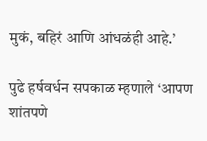मुकं, बहिरं आणि आंधळंही आहे.’

पुढे हर्षवर्धन सपकाळ म्हणाले ‘आपण शांतपणे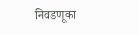निवडणूका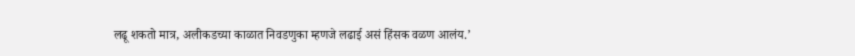लढू शकतो मात्र, अलीकडच्या काळात निवडणुका म्हणजे लढाई असं हिंसक वळण आलंय.’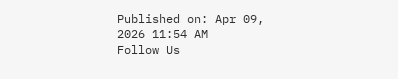Published on: Apr 09, 2026 11:54 AM
Follow Us